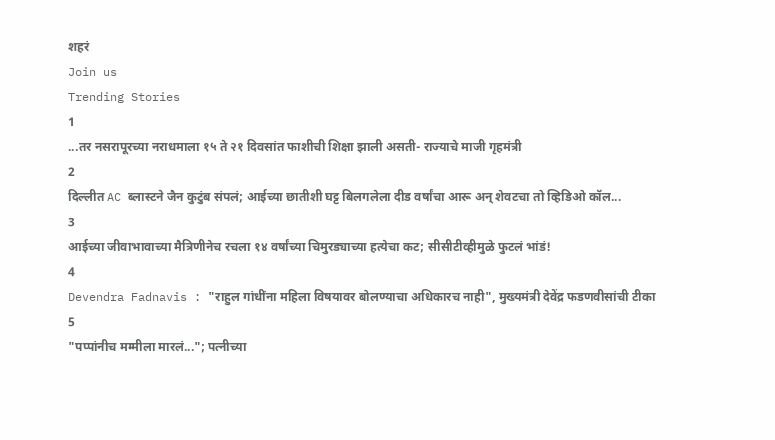शहरं
Join us
Trending Stories
1
...तर नसरापूरच्या नराधमाला १५ ते २१ दिवसांत फाशीची शिक्षा झाली असती- राज्याचे माजी गृहमंत्री
2
दिल्लीत AC ब्लास्टने जैन कुटुंब संपलं; आईच्या छातीशी घट्ट बिलगलेला दीड वर्षांचा आरू अन् शेवटचा तो व्हिडिओ कॉल...
3
आईच्या जीवाभावाच्या मैत्रिणीनेच रचला १४ वर्षांच्या चिमुरड्याच्या हत्येचा कट; सीसीटीव्हीमुळे फुटलं भांडं!
4
Devendra Fadnavis : "राहुल गांधींना महिला विषयावर बोलण्याचा अधिकारच नाही", मुख्यमंत्री देवेंद्र फडणवीसांची टीका
5
"पप्पांनीच मम्मीला मारलं..."; पत्नीच्या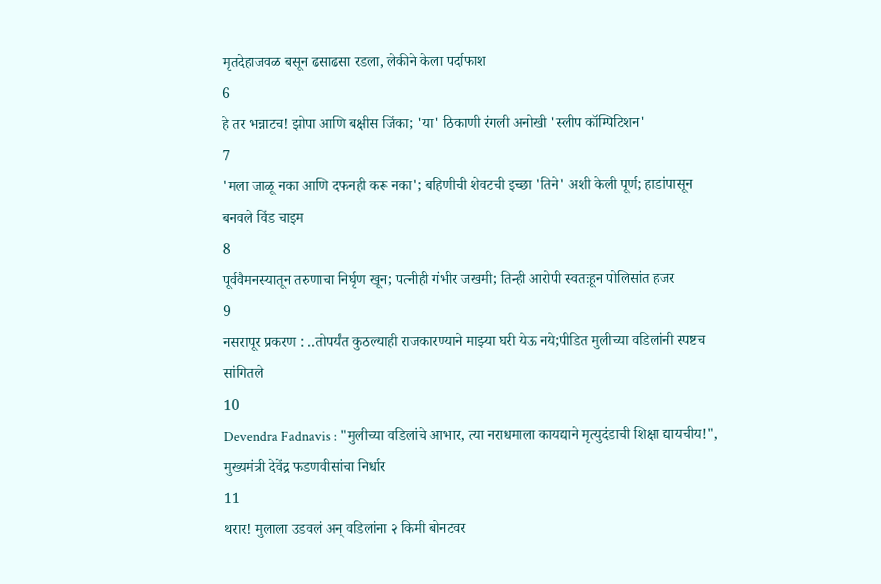मृतदेहाजवळ बसून ढसाढसा रडला, लेकीने केला पर्दाफाश
6
हे तर भन्नाटच! झोपा आणि बक्षीस जिंका; 'या' ठिकाणी रंगली अनोखी 'स्लीप कॉम्पिटिशन'
7
'मला जाळू नका आणि दफनही करू नका'; बहिणीची शेवटची इच्छा 'तिने' अशी केली पूर्ण; हाडांपासून बनवले विंड चाइम
8
पूर्ववैमनस्यातून तरुणाचा निर्घृण खून; पत्नीही गंभीर जखमी; तिन्ही आरोपी स्वतःहून पोलिसांत हजर
9
नसरापूर प्रकरण : ..तोपर्यंत कुठल्याही राजकारण्याने माझ्या घरी येऊ नये;पीडित मुलीच्या वडिलांनी स्पष्टच सांगितले
10
Devendra Fadnavis : "मुलीच्या वडिलांचे आभार, त्या नराधमाला कायद्याने मृत्युदंडाची शिक्षा द्यायचीय!", मुख्यमंत्री देवेंद्र फडणवीसांचा निर्धार
11
थरार! मुलाला उडवलं अन् वडिलांना २ किमी बोनटवर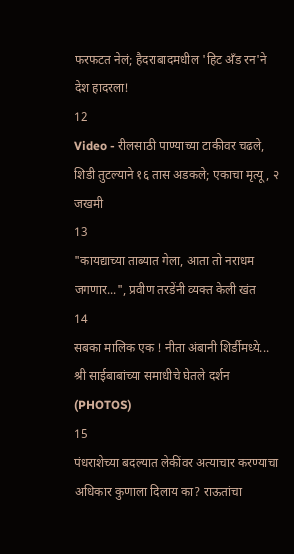फरफटत नेलं; हैदराबादमधील 'हिट अँड रन'ने देश हादरला!
12
Video - रीलसाठी पाण्याच्या टाकीवर चढले, शिडी तुटल्याने १६ तास अडकले; एकाचा मृत्यू, २ जखमी
13
"कायद्याच्या ताब्यात गेला, आता तो नराधम जगणार...", प्रवीण तरडेंनी व्यक्त केली खंत
14
सबका मालिक एक ! नीता अंबानी शिर्डीमध्ये... श्री साईबाबांच्या समाधीचे घेतले दर्शन (PHOTOS)
15
पंधराशेच्या बदल्यात लेकींवर अत्याचार करण्याचा अधिकार कुणाला दिलाय का? राऊतांचा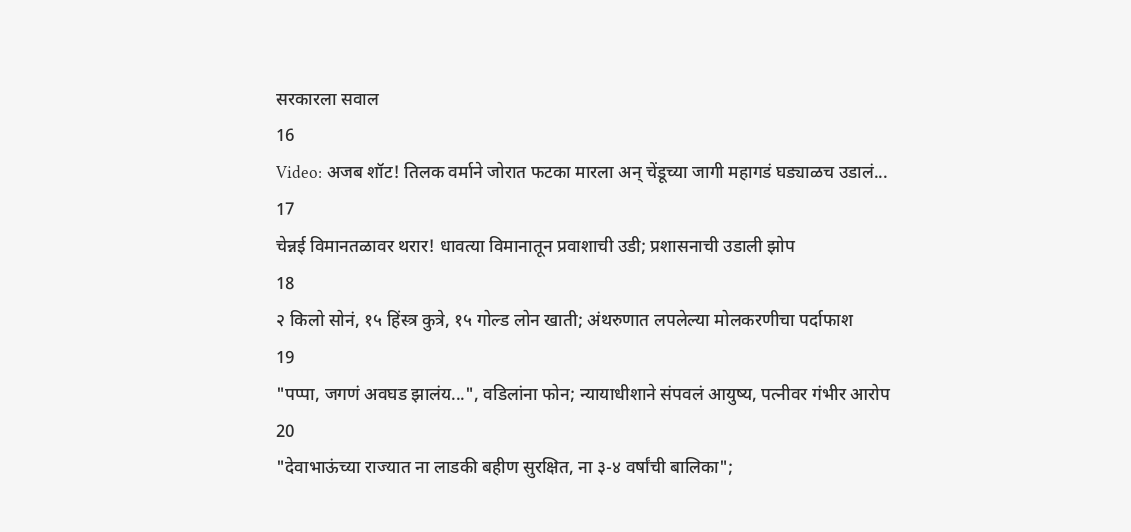सरकारला सवाल
16
Video: अजब शॉट! तिलक वर्माने जोरात फटका मारला अन् चेंडूच्या जागी महागडं घड्याळच उडालं...
17
चेन्नई विमानतळावर थरार! धावत्या विमानातून प्रवाशाची उडी; प्रशासनाची उडाली झोप
18
२ किलो सोनं, १५ हिंस्त्र कुत्रे, १५ गोल्ड लोन खाती; अंथरुणात लपलेल्या मोलकरणीचा पर्दाफाश
19
"पप्पा, जगणं अवघड झालंय...", वडिलांना फोन; न्यायाधीशाने संपवलं आयुष्य, पत्नीवर गंभीर आरोप
20
"देवाभाऊंच्या राज्यात ना लाडकी बहीण सुरक्षित, ना ३-४ वर्षांची बालिका";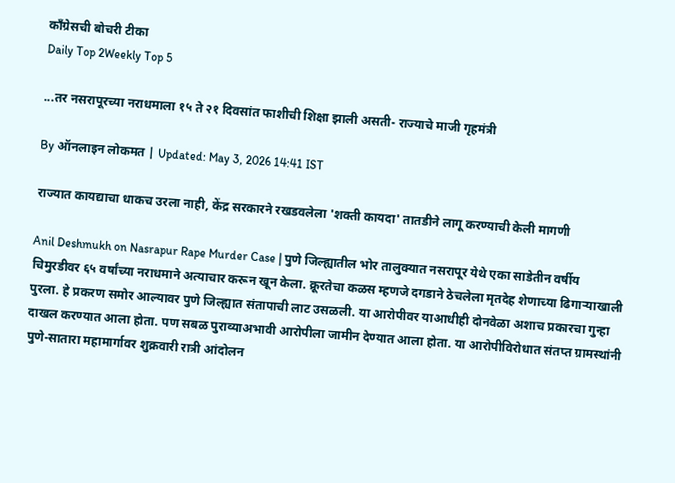काँग्रेसची बोचरी टीका
Daily Top 2Weekly Top 5

...तर नसरापूरच्या नराधमाला १५ ते २१ दिवसांत फाशीची शिक्षा झाली असती- राज्याचे माजी गृहमंत्री

By ऑनलाइन लोकमत | Updated: May 3, 2026 14:41 IST

राज्यात कायद्याचा धाकच उरला नाही, केंद्र सरकारने रखडवलेला 'शक्ती कायदा' तातडीने लागू करण्याची केली मागणी

Anil Deshmukh on Nasrapur Rape Murder Case | पुणे जिल्ह्यातील भोर तालुक्यात नसरापूर येथे एका साडेतीन वर्षीय चिमुरडीवर ६५ वर्षांच्या नराधमाने अत्याचार करून खून केला. क्रूरतेचा कळस म्हणजे दगडाने ठेचलेला मृतदेह शेणाच्या ढिगाऱ्याखाली पुरला. हे प्रकरण समोर आल्यावर पुणे जिल्ह्यात संतापाची लाट उसळली. या आरोपीवर याआधीही दोनवेळा अशाच प्रकारचा गुन्हा दाखल करण्यात आला होता. पण सबळ पुराव्याअभावी आरोपीला जामीन देण्यात आला होता. या आरोपीविरोधात संतप्त ग्रामस्थांनी पुणे-सातारा महामार्गावर शुक्रवारी रात्री आंदोलन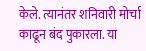केले. त्यानंतर शनिवारी मोर्चा काढून बंद पुकारला. या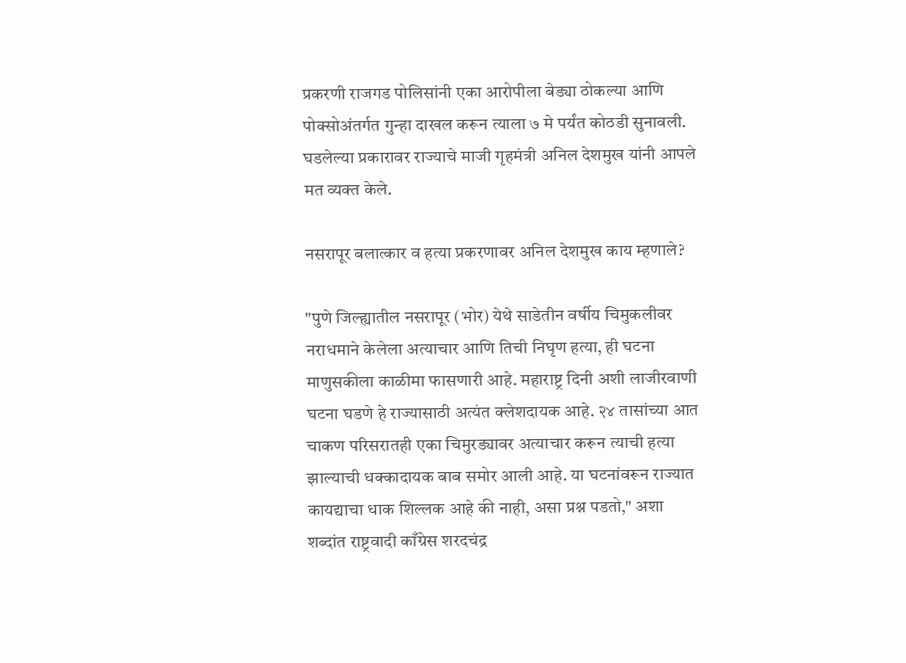प्रकरणी राजगड पोलिसांनी एका आरोपीला बेड्या ठोकल्या आणि पोक्सोअंतर्गत गुन्हा दाखल करून त्याला ७ मे पर्यंत कोठडी सुनावली. घडलेल्या प्रकारावर राज्याचे माजी गृहमंत्री अनिल देशमुख यांनी आपले मत व्यक्त केले.

नसरापूर बलात्कार व हत्या प्रकरणावर अनिल देशमुख काय म्हणाले?

"पुणे जिल्ह्यातील नसरापूर (भोर) येथे साडेतीन वर्षीय चिमुकलीवर नराधमाने केलेला अत्याचार आणि तिची निघृण हत्या, ही घटना माणुसकीला काळीमा फासणारी आहे. महाराष्ट्र दिनी अशी लाजीरवाणी घटना घडणे हे राज्यासाठी अत्यंत क्लेशदायक आहे. २४ तासांच्या आत चाकण परिसरातही एका चिमुरड्यावर अत्याचार करून त्याची हत्या झाल्याची धक्कादायक बाब समोर आली आहे. या घटनांवरून राज्यात कायद्याचा धाक शिल्लक आहे की नाही, असा प्रश्न पडतो," अशा शब्दांत राष्ट्रवादी काँग्रेस शरदचंद्र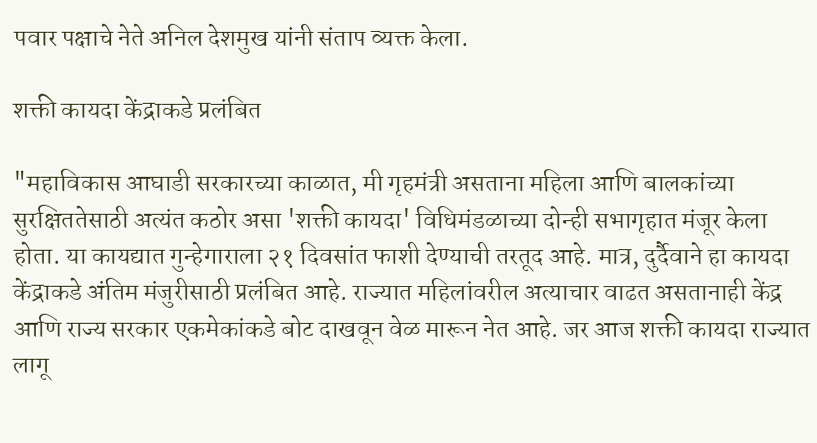पवार पक्षाचे नेते अनिल देशमुख यांनी संताप व्यक्त केला.

शक्ती कायदा केंद्राकडे प्रलंबित

"महाविकास आघाडी सरकारच्या काळात, मी गृहमंत्री असताना महिला आणि बालकांच्या सुरक्षिततेसाठी अत्यंत कठोर असा 'शक्ती कायदा' विधिमंडळाच्या दोन्ही सभागृहात मंजूर केला होता. या कायद्यात गुन्हेगाराला २१ दिवसांत फाशी देण्याची तरतूद आहे. मात्र, दुर्दैवाने हा कायदा केंद्राकडे अंतिम मंजुरीसाठी प्रलंबित आहे. राज्यात महिलांवरील अत्याचार वाढत असतानाही केंद्र आणि राज्य सरकार एकमेकांकडे बोट दाखवून वेळ मारून नेत आहे. जर आज शक्ती कायदा राज्यात लागू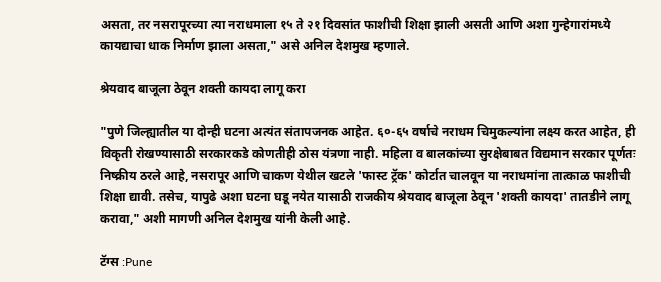असता, तर नसरापूरच्या त्या नराधमाला १५ ते २१ दिवसांत फाशीची शिक्षा झाली असती आणि अशा गुन्हेगारांमध्ये कायद्याचा धाक निर्माण झाला असता," असे अनिल देशमुख म्हणाले.

श्रेयवाद बाजूला ठेवून शक्ती कायदा लागू करा

"पुणे जिल्ह्यातील या दोन्ही घटना अत्यंत संतापजनक आहेत. ६०-६५ वर्षाचे नराधम चिमुकल्यांना लक्ष्य करत आहेत, ही विकृती रोखण्यासाठी सरकारकडे कोणतीही ठोस यंत्रणा नाही. महिला व बालकांच्या सुरक्षेबाबत विद्यमान सरकार पूर्णतः निष्क्रीय ठरले आहे, नसरापूर आणि चाकण येथील खटले 'फास्ट ट्रॅक' कोर्टात चालवून या नराधमांना तात्काळ फाशीची शिक्षा द्यावी. तसेच, यापुढे अशा घटना घडू नयेत यासाठी राजकीय श्रेयवाद बाजूला ठेवून 'शक्ती कायदा' तातडीने लागू करावा," अशी मागणी अनिल देशमुख यांनी केली आहे.

टॅग्स :Pune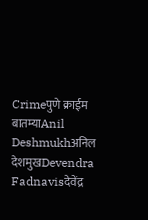Crimeपुणे क्राईम बातम्याAnil Deshmukhअनिल देशमुखDevendra Fadnavisदेवेंद्र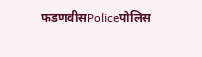फडणवीसPoliceपोलिस